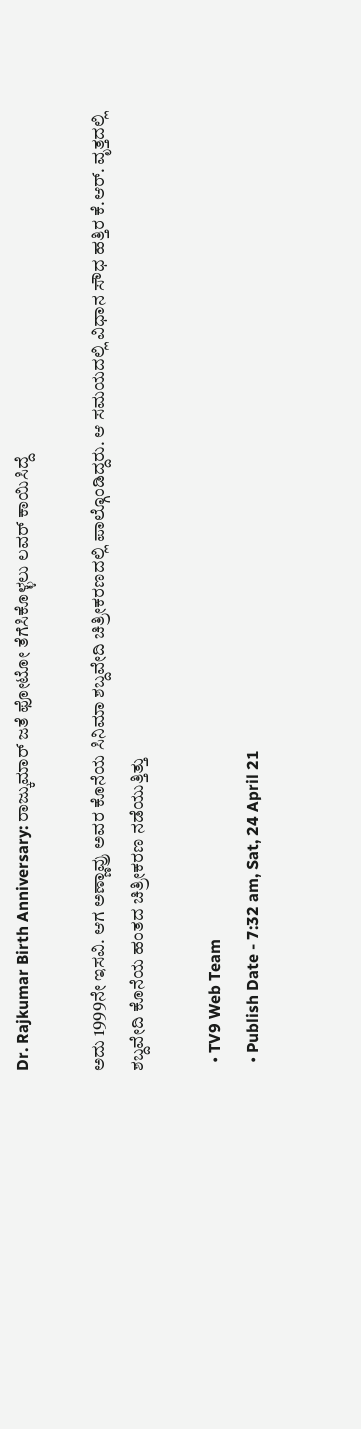Dr. Rajkumar Birth Anniversary: ರಾಜ್ಕುಮಾರ್ ಜತೆ ಫೋಟೋ ತೆಗೆಸಿಕೊಳ್ಳಲು ಲವರ್ ಕಾಯಿಸಿದ್ದೆ

ಅದು 1999ನೇ ಇಸವಿ. ಆಗ ಅಣ್ಣಾವ್ರು ಅವರ ಕೊನೆಯ ಸಿನಿಮಾ ಶಬ್ದವೇದಿ ಚಿತ್ರೀಕರಣದಲ್ಲಿ ಪಾಲ್ಗೊಂಡಿದ್ದರು. ಆ ಸಮಯದಲ್ಲಿ ವಿಧಾನ ಸೌಧ ಹತ್ತಿರ ಕೆ.ಆರ್. ವೃತ್ತದಲ್ಲಿ ಶಬ್ದವೇದಿ ಕೊನೆಯ ಹಂತದ ಚಿತ್ರೀಕರಣ ನಡೆಯುತ್ತಿತ್ತು

  • TV9 Web Team
  • Publish Date - 7:32 am, Sat, 24 April 21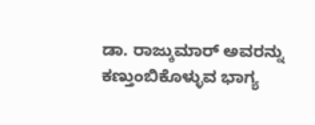ಡಾ. ರಾಜ್ಕುಮಾರ್ ಅವರನ್ನು ಕಣ್ತುಂಬಿಕೊಳ್ಳುವ ಭಾಗ್ಯ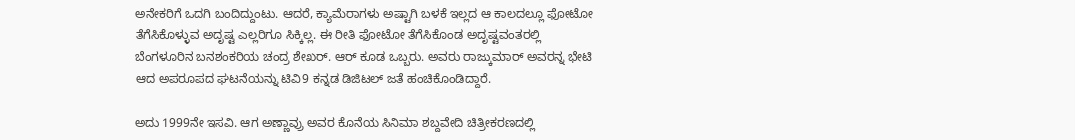ಅನೇಕರಿಗೆ ಒದಗಿ ಬಂದಿದ್ದುಂಟು. ಆದರೆ, ಕ್ಯಾಮೆರಾಗಳು ಅಷ್ಟಾಗಿ ಬಳಕೆ ಇಲ್ಲದ ಆ ಕಾಲದಲ್ಲೂ ಫೋಟೋ ತೆಗೆಸಿಕೊಳ್ಳುವ ಅದೃಷ್ಟ ಎಲ್ಲರಿಗೂ ಸಿಕ್ಕಿಲ್ಲ. ಈ ರೀತಿ ಫೋಟೋ ತೆಗೆಸಿಕೊಂಡ ಅದೃಷ್ಟವಂತರಲ್ಲಿ ಬೆಂಗಳೂರಿನ ಬನಶಂಕರಿಯ ಚಂದ್ರ ಶೇಖರ್. ಆರ್ ಕೂಡ ಒಬ್ಬರು. ಅವರು ರಾಜ್ಕುಮಾರ್ ಅವರನ್ನ ಭೇಟಿ ಆದ ಅಪರೂಪದ ಘಟನೆಯನ್ನು ಟಿವಿ9 ಕನ್ನಡ ಡಿಜಿಟಲ್ ಜತೆ ಹಂಚಿಕೊಂಡಿದ್ದಾರೆ.

ಅದು 1999ನೇ ಇಸವಿ. ಆಗ ಅಣ್ಣಾವ್ರು ಅವರ ಕೊನೆಯ ಸಿನಿಮಾ ಶಬ್ದವೇದಿ ಚಿತ್ರೀಕರಣದಲ್ಲಿ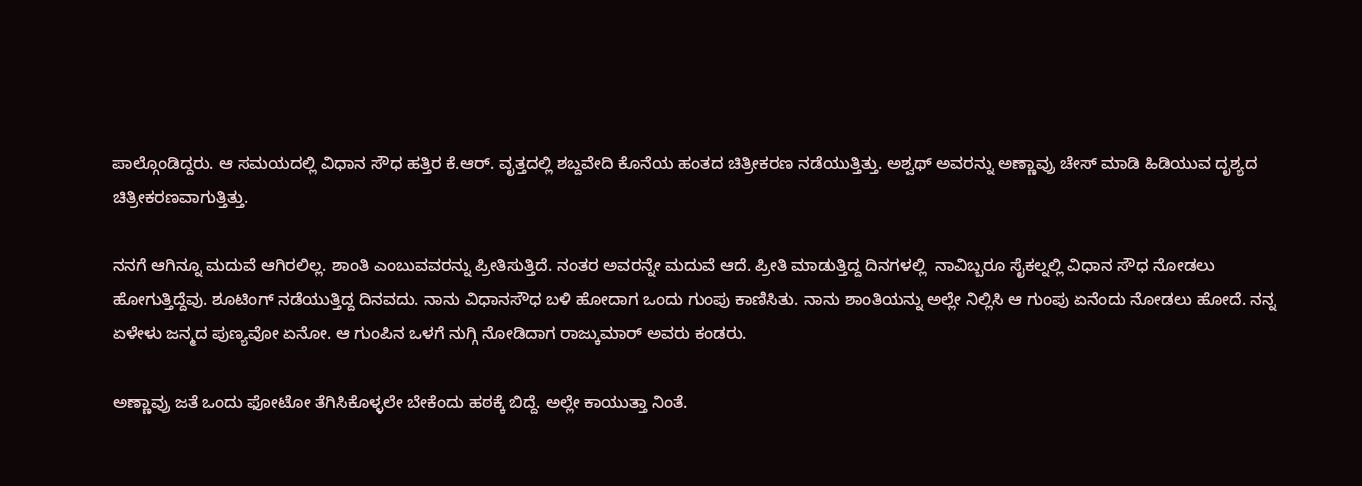ಪಾಲ್ಗೊಂಡಿದ್ದರು. ಆ ಸಮಯದಲ್ಲಿ ವಿಧಾನ ಸೌಧ ಹತ್ತಿರ ಕೆ.ಆರ್. ವೃತ್ತದಲ್ಲಿ ಶಬ್ದವೇದಿ ಕೊನೆಯ ಹಂತದ ಚಿತ್ರೀಕರಣ ನಡೆಯುತ್ತಿತ್ತು. ಅಶ್ವಥ್ ಅವರನ್ನು ಅಣ್ಣಾವ್ರು ಚೇಸ್ ಮಾಡಿ ಹಿಡಿಯುವ ದೃಶ್ಯದ ಚಿತ್ರೀಕರಣವಾಗುತ್ತಿತ್ತು.

ನನಗೆ ಆಗಿನ್ನೂ ಮದುವೆ ಆಗಿರಲಿಲ್ಲ. ಶಾಂತಿ ಎಂಬುವವರನ್ನು ಪ್ರೀತಿಸುತ್ತಿದೆ. ನಂತರ ಅವರನ್ನೇ ಮದುವೆ ಆದೆ. ಪ್ರೀತಿ ಮಾಡುತ್ತಿದ್ದ ದಿನಗಳಲ್ಲಿ  ನಾವಿಬ್ಬರೂ ಸೈಕಲ್ನಲ್ಲಿ ವಿಧಾನ ಸೌಧ ನೋಡಲು ಹೋಗುತ್ತಿದ್ದೆವು. ಶೂಟಿಂಗ್ ನಡೆಯುತ್ತಿದ್ದ ದಿನವದು. ನಾನು ವಿಧಾನಸೌಧ ಬಳಿ ಹೋದಾಗ ಒಂದು ಗುಂಪು ಕಾಣಿಸಿತು. ನಾನು ಶಾಂತಿಯನ್ನು ಅಲ್ಲೇ ನಿಲ್ಲಿಸಿ ಆ ಗುಂಪು ಏನೆಂದು ನೋಡಲು ಹೋದೆ. ನನ್ನ ಏಳೇಳು ಜನ್ಮದ ಪುಣ್ಯವೋ ಏನೋ. ಆ ಗುಂಪಿನ ಒಳಗೆ ನುಗ್ಗಿ ನೋಡಿದಾಗ ರಾಜ್ಕುಮಾರ್ ಅವರು ಕಂಡರು.

ಅಣ್ಣಾವ್ರು ಜತೆ ಒಂದು ಫೋಟೋ ತೆಗಿಸಿಕೊಳ್ಳಲೇ ಬೇಕೆಂದು ಹಠಕ್ಕೆ ಬಿದ್ದೆ. ಅಲ್ಲೇ ಕಾಯುತ್ತಾ ನಿಂತೆ.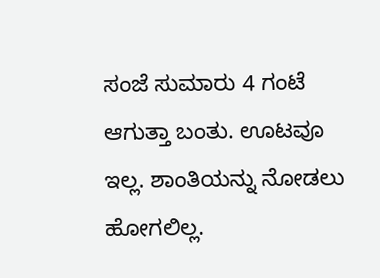ಸಂಜೆ ಸುಮಾರು 4 ಗಂಟೆ ಆಗುತ್ತಾ ಬಂತು. ಊಟವೂ ಇಲ್ಲ. ಶಾಂತಿಯನ್ನು ನೋಡಲು ಹೋಗಲಿಲ್ಲ.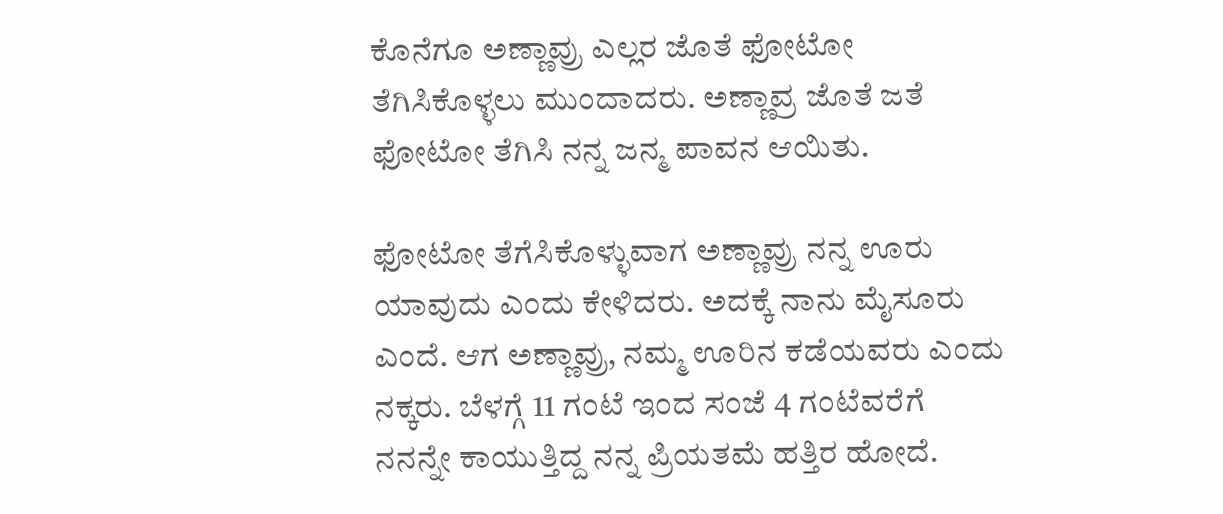ಕೊನೆಗೂ ಅಣ್ಣಾವ್ರು ಎಲ್ಲರ ಜೊತೆ ಫೋಟೋ ತೆಗಿಸಿಕೊಳ್ಳಲು ಮುಂದಾದರು. ಅಣ್ಣಾವ್ರ ಜೊತೆ ಜತೆ ಫೋಟೋ ತೆಗಿಸಿ ನನ್ನ ಜನ್ಮ ಪಾವನ ಆಯಿತು.

ಫೋಟೋ ತೆಗೆಸಿಕೊಳ್ಳುವಾಗ ಅಣ್ಣಾವ್ರು ನನ್ನ ಊರು ಯಾವುದು ಎಂದು ಕೇಳಿದರು. ಅದಕ್ಕೆ ನಾನು ಮೈಸೂರು ಎಂದೆ. ಆಗ ಅಣ್ಣಾವ್ರು, ನಮ್ಮ ಊರಿನ ಕಡೆಯವರು ಎಂದು ನಕ್ಕರು. ಬೆಳಗ್ಗೆ 11 ಗಂಟೆ ಇಂದ ಸಂಜೆ 4 ಗಂಟೆವರೆಗೆ ನನನ್ನೇ ಕಾಯುತ್ತಿದ್ದ ನನ್ನ ಪ್ರಿಯತಮೆ ಹತ್ತಿರ ಹೋದೆ.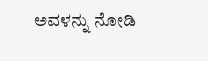ಅವಳನ್ನು ನೋಡಿ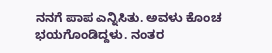ನನಗೆ ಪಾಪ ಎನ್ನಿಸಿತು. ಅವಳು ಕೊಂಚ ಭಯಗೊಂಡಿದ್ದಳು. ನಂತರ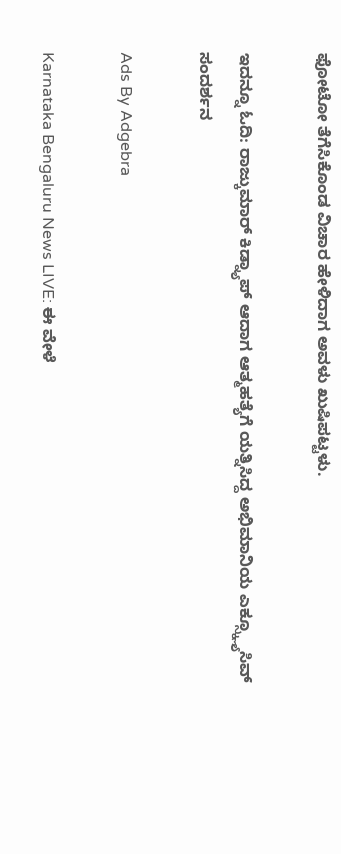ಫೋಟೋ ತೆಗೆಸಿಕೊಂಡ ವಿಚಾರ ಹೇಳಿದಾಗ ಅವಳು ಖುಷಿಪಟ್ಟಳು.

ಇದನ್ನೂ ಓದಿ: ರಾಜ್ಕುಮಾರ್ ಕಿಡ್ನ್ಯಾಪ್ ಆದಾಗ ಆತ್ಮಹತ್ಯೆಗೆ ಯತ್ನಿಸಿದ್ದ ಅಭಿಮಾನಿಯ ಎಕ್ಸ್ಕ್ಲ್ಯೂಸಿವ್ ಸಂದರ್ಶನ

Ads By Adgebra

Karnataka Bengaluru News LIVE: ಈ ವೇಳೆ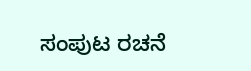ಸಂಪುಟ ರಚನೆ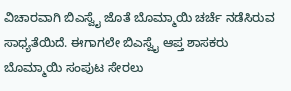ವಿಚಾರವಾಗಿ ಬಿಎಸ್ವೈ ಜೊತೆ ಬೊಮ್ಮಾಯಿ ಚರ್ಚೆ ನಡೆಸಿರುವ ಸಾಧ್ಯತೆಯಿದೆ. ಈಗಾಗಲೇ ಬಿಎಸ್ವೈ ಆಪ್ತ ಶಾಸಕರು ಬೊಮ್ಮಾಯಿ ಸಂಪುಟ ಸೇರಲು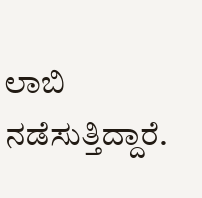ಲಾಬಿ ನಡೆಸುತ್ತಿದ್ದಾರೆ.